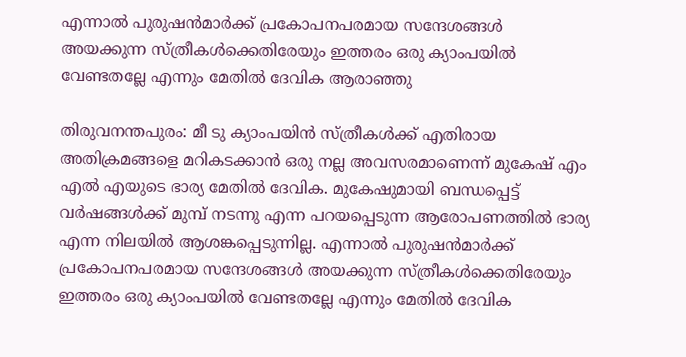എന്നാൽ പുരുഷൻമാർക്ക് പ്രകോപനപരമായ സന്ദേശങ്ങൾ അയക്കുന്ന സ്ത്രീകൾക്കെതിരേയും ഇത്തരം ഒരു ക്യാംപയിൽ വേണ്ടതല്ലേ എന്നും മേതിൽ ദേവിക ആരാഞ്ഞു

തിരുവനന്തപുരം: മീ ടു ക്യാംപയിൻ സ്ത്രീകൾക്ക് എതിരായ അതിക്രമങ്ങളെ മറികടക്കാൻ ഒരു നല്ല അവസരമാണെന്ന് മുകേഷ് എം എൽ എയുടെ ഭാര്യ മേതിൽ ദേവിക. മുകേഷുമായി ബന്ധപ്പെട്ട് വർഷങ്ങൾക്ക് മുമ്പ് നടന്നു എന്ന പറയപ്പെടുന്ന ആരോപണത്തിൽ ഭാര്യ എന്ന നിലയിൽ ആശങ്കപ്പെടുന്നില്ല. എന്നാൽ പുരുഷൻമാർക്ക് പ്രകോപനപരമായ സന്ദേശങ്ങൾ അയക്കുന്ന സ്ത്രീകൾക്കെതിരേയും ഇത്തരം ഒരു ക്യാംപയിൽ വേണ്ടതല്ലേ എന്നും മേതിൽ ദേവിക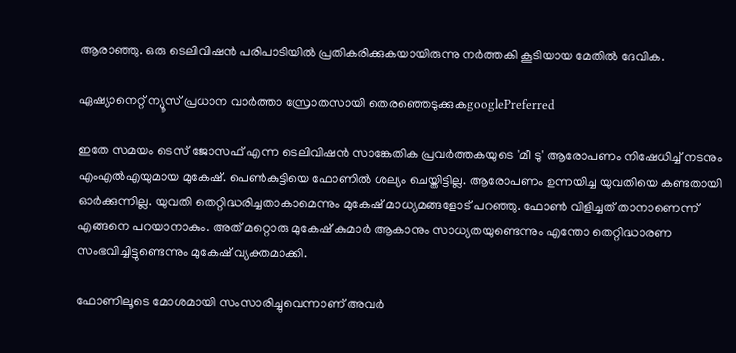ആരാഞ്ഞു. ഒരു ടെലിവിഷന്‍ പരിപാടിയില്‍ പ്രതികരിക്കുകയായിരുന്നു നര്‍ത്തകി കൂടിയായ മേതില്‍ ദേവിക.

ഏഷ്യാനെറ്റ് ന്യൂസ് പ്രധാന വാർത്താ സ്രോതസായി തെരഞ്ഞെടുക്കുകgooglePreferred

ഇതേ സമയം ടെസ് ജോസഫ് എന്ന ടെലിവിഷന്‍ സാങ്കേതിക പ്രവര്‍ത്തകയുടെ 'മീ ടു' ആരോപണം നിഷേധിച്ച് നടനും എംഎല്‍എയുമായ മുകേഷ്. പെണ്‍കുട്ടിയെ ഫോണില്‍ ശല്യം ചെയ്തിട്ടില്ല. ആരോപണം ഉന്നയിച്ച യുവതിയെ കണ്ടതായി ഓര്‍ക്കുന്നില്ല. യുവതി തെറ്റിദ്ധരിച്ചതാകാമെന്നും മുകേഷ് മാധ്യമങ്ങളോട് പറഞ്ഞു. ഫോണ്‍ വിളിച്ചത് താനാണെന്ന് എങ്ങനെ പറയാനാകും. അത് മറ്റൊരു മുകേഷ് കുമാര്‍ ആകാനും സാധ്യതയുണ്ടെന്നും എന്തോ തെറ്റിദ്ധാരണ സംഭവിച്ചിട്ടുണ്ടെന്നും മുകേഷ് വ്യക്തമാക്കി.

ഫോണിലൂടെ മോശമായി സംസാരിച്ചുവെന്നാണ് അവര്‍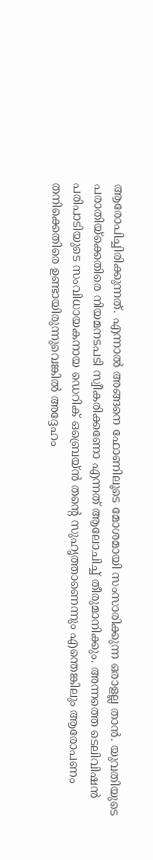ആരോപിച്ചിരിക്കുന്നത്. എന്നാല്‍ അങ്ങനെ ഫോണിലൂടെ മോശമായി സംസാരിക്കുന്ന ഒരാളല്ല താന്‍. യുവതിയുടെ പരാതിയ്ക്കെതിരെ നിയമനടപടി സ്വീകരിക്കണോ എന്നത് ആലോചിച്ച് തീരുമാനിക്കും. അന്നത്തെ ടെലിവിഷന്‍ പരിപാടിയുടെ സംവിധായകനായ ഡെറിക് ഒബ്രെയ്ന്‍ തന്‍റെ സുഹൃത്താണെന്നും എന്തെങ്കിലും ആരോപണം തനിക്കെതിരെ ഉണ്ടായിരുന്നുവെങ്കില്‍ അദ്ദേഹം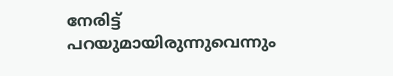നേരിട്ട് പറയുമായിരുന്നുവെന്നും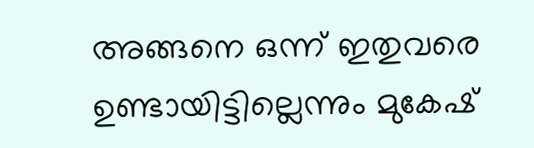അങ്ങനെ ഒന്ന് ഇതുവരെ ഉണ്ടായിട്ടില്ലെന്നും മുകേഷ്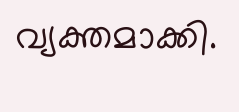വ്യക്തമാക്കി.